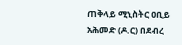ጠቅላይ ሚኒስትር ዐቢይ አሕመድ (ዶ.ር) በደብረ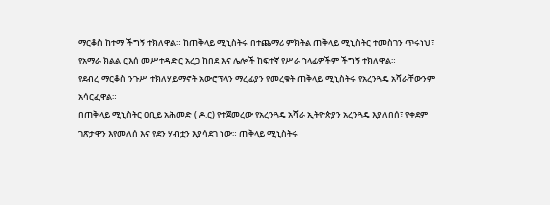ማርቆስ ከተማ ችግኝ ተክለዋል። ከጠቅላይ ሚኒስትሩ በተጨማሪ ምክትል ጠቅላይ ሚኒስትር ተመስገን ጥሩነህ፣ የአማራ ክልል ርእሰ መሥተዳድር አረጋ ከበደ እና ሌሎች ከፍተኛ የሥራ ኀላፊዎችም ችግኝ ተክለዋል።
የደብረ ማርቆስ ንጉሥ ተክለሃይማኖት አውሮፕላን ማረፊያን የመረቁት ጠቅላይ ሚኒስትሩ የአረንጓዴ አሻራቸውንም አሳርፈዋል።
በጠቅላይ ሚኒስትር ዐቢይ አሕመድ ( ዶ.ር) የተጀመረው የአረንጓዴ አሻራ ኢትዮጵያን አረንጓዴ እያለበሰ፣ የቀደም ገጽታዋን እየመለሰ እና የደን ሃብቷን እያሳደገ ነው። ጠቅላይ ሚኒስትሩ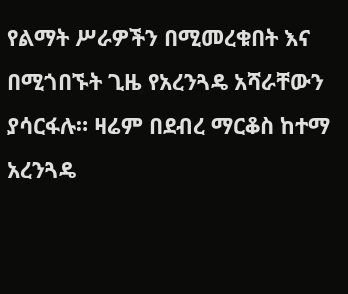የልማት ሥራዎችን በሚመረቁበት እና በሚጎበኙት ጊዜ የአረንጓዴ አሻራቸውን ያሳርፋሉ። ዛሬም በደብረ ማርቆስ ከተማ አረንጓዴ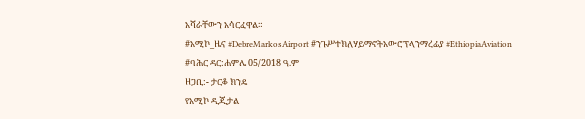አሻራቸውን አሳርፈዋል።
#አሚኮ_ዜና #DebreMarkosAirport #ንጉሥተክለሃይማኖትአውሮፕላንማረፊያ #EthiopiaAviation
#ባሕር ዳር:ሐምሌ 05/2018 ዓ.ም
ዘጋቢ:- ታርቆ ክንዴ
የአሚኮ ዲጂታል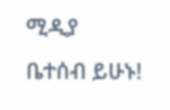ሚዲያ ቤተሰብ ይሁኑ!